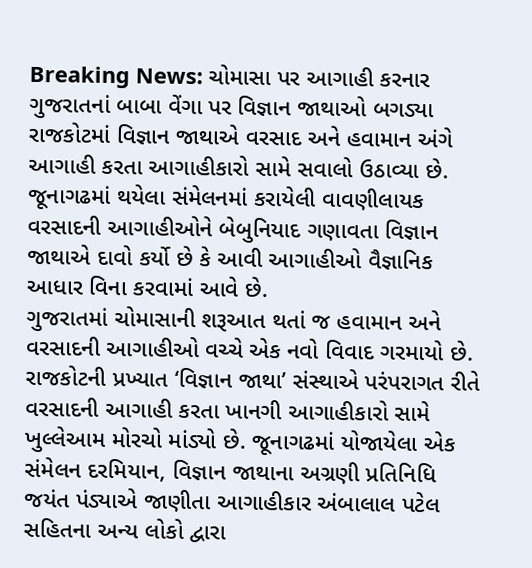Breaking News: ચોમાસા પર આગાહી કરનાર ગુજરાતનાં બાબા વેંગા પર વિજ્ઞાન જાથાઓ બગડ્યા
રાજકોટમાં વિજ્ઞાન જાથાએ વરસાદ અને હવામાન અંગે આગાહી કરતા આગાહીકારો સામે સવાલો ઉઠાવ્યા છે. જૂનાગઢમાં થયેલા સંમેલનમાં કરાયેલી વાવણીલાયક વરસાદની આગાહીઓને બેબુનિયાદ ગણાવતા વિજ્ઞાન જાથાએ દાવો કર્યો છે કે આવી આગાહીઓ વૈજ્ઞાનિક આધાર વિના કરવામાં આવે છે.
ગુજરાતમાં ચોમાસાની શરૂઆત થતાં જ હવામાન અને વરસાદની આગાહીઓ વચ્ચે એક નવો વિવાદ ગરમાયો છે. રાજકોટની પ્રખ્યાત ‘વિજ્ઞાન જાથા’ સંસ્થાએ પરંપરાગત રીતે વરસાદની આગાહી કરતા ખાનગી આગાહીકારો સામે ખુલ્લેઆમ મોરચો માંડ્યો છે. જૂનાગઢમાં યોજાયેલા એક સંમેલન દરમિયાન, વિજ્ઞાન જાથાના અગ્રણી પ્રતિનિધિ જયંત પંડ્યાએ જાણીતા આગાહીકાર અંબાલાલ પટેલ સહિતના અન્ય લોકો દ્વારા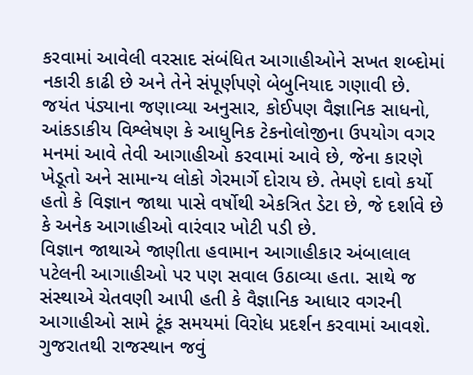કરવામાં આવેલી વરસાદ સંબંધિત આગાહીઓને સખત શબ્દોમાં નકારી કાઢી છે અને તેને સંપૂર્ણપણે બેબુનિયાદ ગણાવી છે.
જયંત પંડ્યાના જણાવ્યા અનુસાર, કોઈપણ વૈજ્ઞાનિક સાધનો, આંકડાકીય વિશ્લેષણ કે આધુનિક ટેકનોલોજીના ઉપયોગ વગર મનમાં આવે તેવી આગાહીઓ કરવામાં આવે છે, જેના કારણે ખેડૂતો અને સામાન્ય લોકો ગેરમાર્ગે દોરાય છે. તેમણે દાવો કર્યો હતો કે વિજ્ઞાન જાથા પાસે વર્ષોથી એકત્રિત ડેટા છે, જે દર્શાવે છે કે અનેક આગાહીઓ વારંવાર ખોટી પડી છે.
વિજ્ઞાન જાથાએ જાણીતા હવામાન આગાહીકાર અંબાલાલ પટેલની આગાહીઓ પર પણ સવાલ ઉઠાવ્યા હતા. સાથે જ સંસ્થાએ ચેતવણી આપી હતી કે વૈજ્ઞાનિક આધાર વગરની આગાહીઓ સામે ટૂંક સમયમાં વિરોધ પ્રદર્શન કરવામાં આવશે.
ગુજરાતથી રાજસ્થાન જવું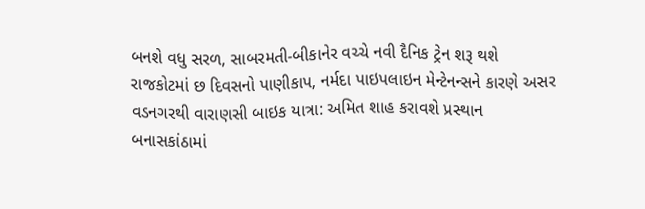બનશે વધુ સરળ, સાબરમતી-બીકાનેર વચ્ચે નવી દૈનિક ટ્રેન શરૂ થશે
રાજકોટમાં છ દિવસનો પાણીકાપ, નર્મદા પાઇપલાઇન મેન્ટેનન્સને કારણે અસર
વડનગરથી વારાણસી બાઇક યાત્રા: અમિત શાહ કરાવશે પ્રસ્થાન
બનાસકાંઠામાં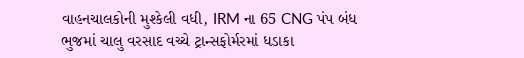વાહનચાલકોની મુશ્કેલી વધી, IRM ના 65 CNG પંપ બંધ
ભુજમાં ચાલુ વરસાદ વચ્ચે ટ્રાન્સફોર્મરમાં ધડાકા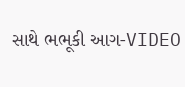સાથે ભભૂકી આગ-VIDEO